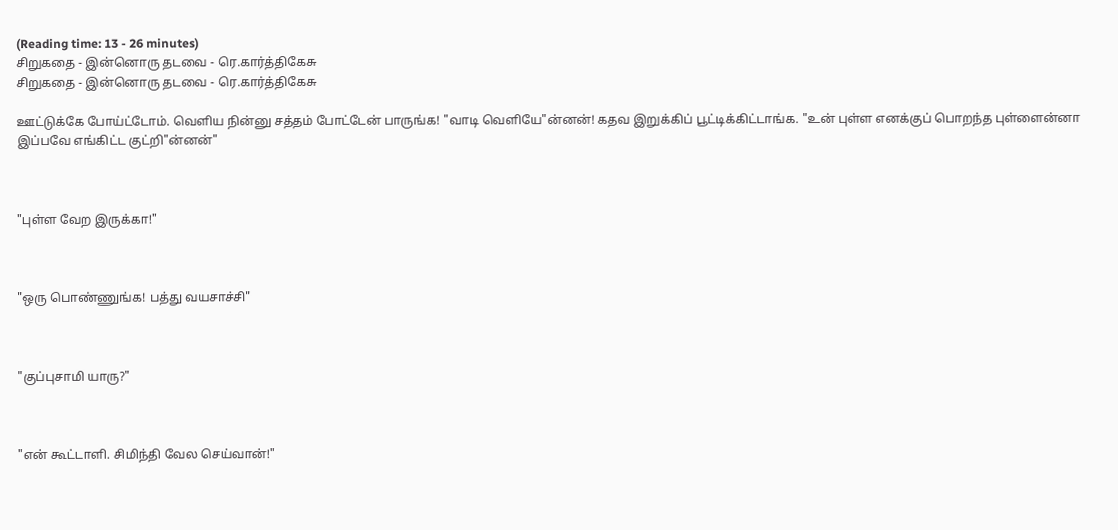(Reading time: 13 - 26 minutes)
சிறுகதை - இன்னொரு தடவை - ரெ.கார்த்திகேசு
சிறுகதை - இன்னொரு தடவை - ரெ.கார்த்திகேசு

ஊட்டுக்கே போய்ட்டோம். வெளிய நின்னு சத்தம் போட்டேன் பாருங்க! "வாடி வெளியே"ன்னன்! கதவ இறுக்கிப் பூட்டிக்கிட்டாங்க. "உன் புள்ள எனக்குப் பொறந்த புள்ளைன்னா இப்பவே எங்கிட்ட குட்றி"ன்னன்"



"புள்ள வேற இருக்கா!"



"ஒரு பொண்ணுங்க! பத்து வயசாச்சி"



"குப்புசாமி யாரு?"



"என் கூட்டாளி. சிமிந்தி வேல செய்வான்!"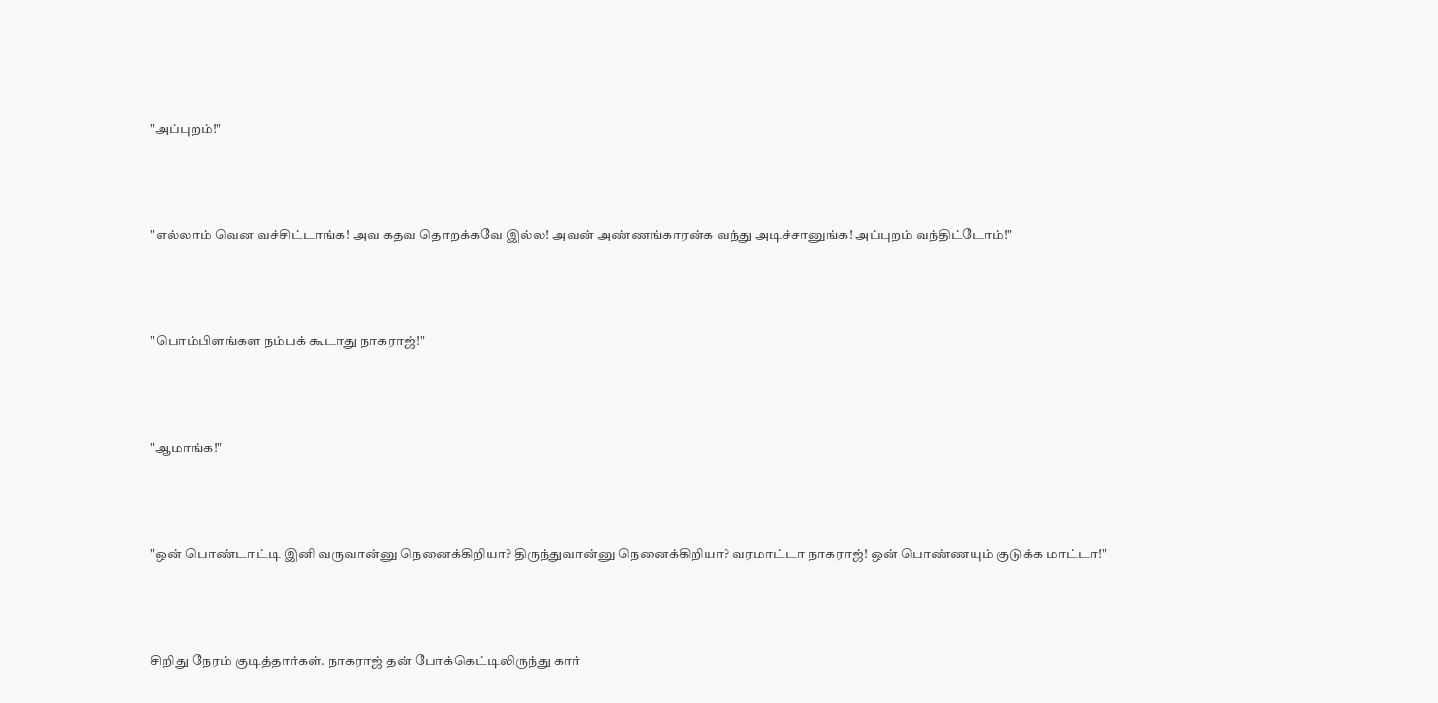"அப்புறம்!"



"எல்லாம் வென வச்சிட்டாங்க! அவ கதவ தொறக்கவே இல்ல! அவன் அண்ணங்காரன்க வந்து அடிச்சானுங்க! அப்புறம் வந்திட்டோம்!"



"பொம்பிளங்கள நம்பக் கூடாது நாகராஜ்!"



"ஆமாங்க!"



"ஒன் பொண்டாட்டி இனி வருவான்னு நெனைக்கிறியா? திருந்துவான்னு நெனைக்கிறியா? வரமாட்டா நாகராஜ்! ஒன் பொண்ணயும் குடுக்க மாட்டா!"



சிறிது நேரம் குடித்தார்கள். நாகராஜ் தன் போக்கெட்டிலிருந்து கார்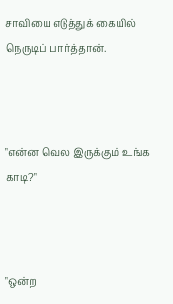சாவியை எடுத்துக் கையில் நெருடிப் பார்த்தான்.



"என்ன வெல இருக்கும் உங்க காடி?"



"ஒன்ற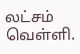லட்சம் வெள்ளி.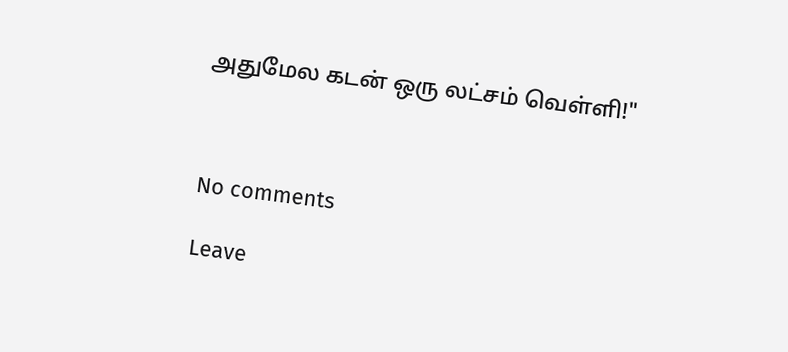அதுமேல கடன் ஒரு லட்சம் வெள்ளி!"



No comments

Leave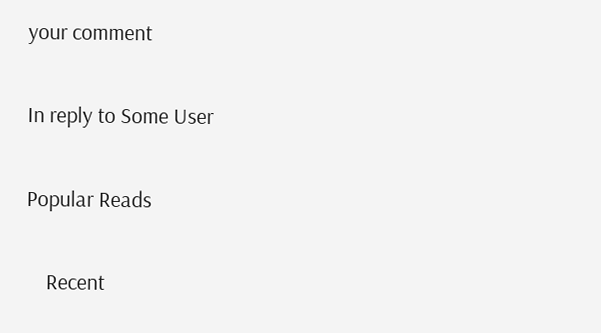your comment

In reply to Some User

Popular Reads

    Recent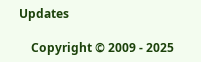Updates

    Copyright © 2009 - 2025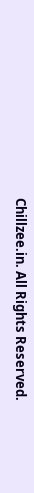Chillzee.in. All Rights Reserved.